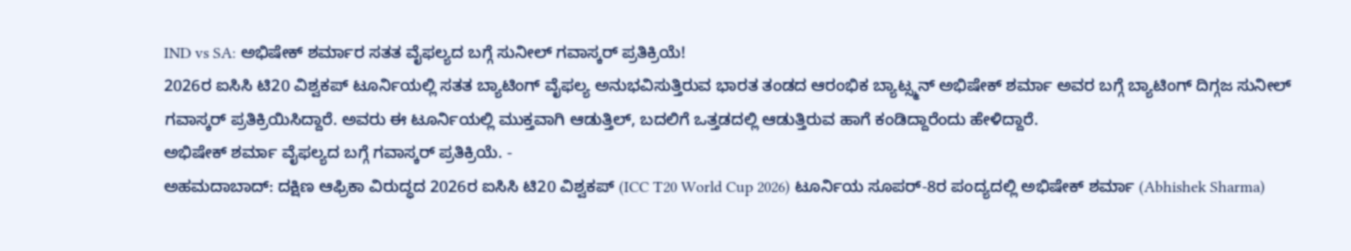IND vs SA: ಅಭಿಷೇಕ್ ಶರ್ಮಾರ ಸತತ ವೈಫಲ್ಯದ ಬಗ್ಗೆ ಸುನೀಲ್ ಗವಾಸ್ಕರ್ ಪ್ರತಿಕ್ರಿಯೆ!
2026ರ ಐಸಿಸಿ ಟಿ20 ವಿಶ್ವಕಪ್ ಟೂರ್ನಿಯಲ್ಲಿ ಸತತ ಬ್ಯಾಟಿಂಗ್ ವೈಫಲ್ಯ ಅನುಭವಿಸುತ್ತಿರುವ ಭಾರತ ತಂಡದ ಆರಂಭಿಕ ಬ್ಯಾಟ್ಸ್ಮನ್ ಅಭಿಷೇಕ್ ಶರ್ಮಾ ಅವರ ಬಗ್ಗೆ ಬ್ಯಾಟಿಂಗ್ ದಿಗ್ಗಜ ಸುನೀಲ್ ಗವಾಸ್ಕರ್ ಪ್ರತಿಕ್ರಿಯಿಸಿದ್ದಾರೆ. ಅವರು ಈ ಟೂರ್ನಿಯಲ್ಲಿ ಮುಕ್ತವಾಗಿ ಆಡುತ್ತಿಲ್, ಬದಲಿಗೆ ಒತ್ತಡದಲ್ಲಿ ಆಡುತ್ತಿರುವ ಹಾಗೆ ಕಂಡಿದ್ದಾರೆಂದು ಹೇಳಿದ್ದಾರೆ.
ಅಭಿಷೇಕ್ ಶರ್ಮಾ ವೈಫಲ್ಯದ ಬಗ್ಗೆ ಗವಾಸ್ಕರ್ ಪ್ರತಿಕ್ರಿಯೆ. -
ಅಹಮದಾಬಾದ್: ದಕ್ಷಿಣ ಆಫ್ರಿಕಾ ವಿರುದ್ಧದ 2026ರ ಐಸಿಸಿ ಟಿ20 ವಿಶ್ವಕಪ್ (ICC T20 World Cup 2026) ಟೂರ್ನಿಯ ಸೂಪರ್-8ರ ಪಂದ್ಯದಲ್ಲಿ ಅಭಿಷೇಕ್ ಶರ್ಮಾ (Abhishek Sharma)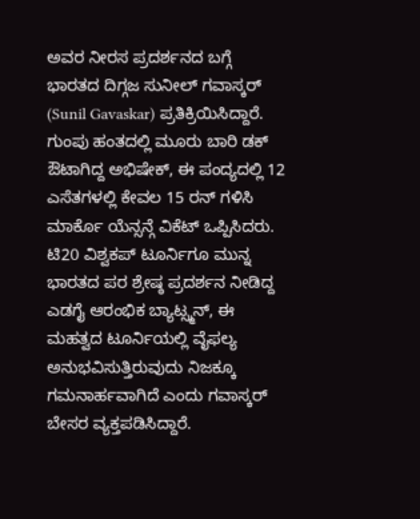ಅವರ ನೀರಸ ಪ್ರದರ್ಶನದ ಬಗ್ಗೆ ಭಾರತದ ದಿಗ್ಗಜ ಸುನೀಲ್ ಗವಾಸ್ಕರ್ (Sunil Gavaskar) ಪ್ರತಿಕ್ರಿಯಿಸಿದ್ದಾರೆ. ಗುಂಪು ಹಂತದಲ್ಲಿ ಮೂರು ಬಾರಿ ಡಕ್ ಔಟಾಗಿದ್ದ ಅಭಿಷೇಕ್, ಈ ಪಂದ್ಯದಲ್ಲಿ 12 ಎಸೆತಗಳಲ್ಲಿ ಕೇವಲ 15 ರನ್ ಗಳಿಸಿ ಮಾರ್ಕೊ ಯೆನ್ಸನ್ಗೆ ವಿಕೆಟ್ ಒಪ್ಪಿಸಿದರು. ಟಿ20 ವಿಶ್ವಕಪ್ ಟೂರ್ನಿಗೂ ಮುನ್ನ ಭಾರತದ ಪರ ಶ್ರೇಷ್ಠ ಪ್ರದರ್ಶನ ನೀಡಿದ್ದ ಎಡಗೈ ಆರಂಭಿಕ ಬ್ಯಾಟ್ಸ್ಮನ್, ಈ ಮಹತ್ವದ ಟೂರ್ನಿಯಲ್ಲಿ ವೈಫಲ್ಯ ಅನುಭವಿಸುತ್ತಿರುವುದು ನಿಜಕ್ಕೂ ಗಮನಾರ್ಹವಾಗಿದೆ ಎಂದು ಗವಾಸ್ಕರ್ ಬೇಸರ ವ್ಯಕ್ತಪಡಿಸಿದ್ದಾರೆ.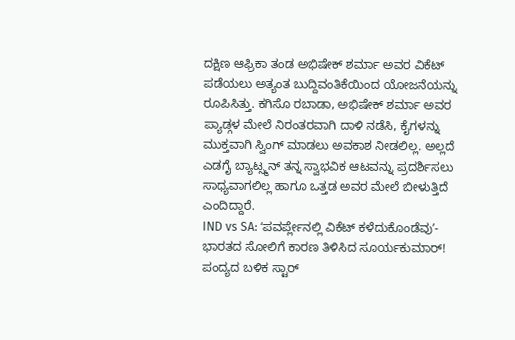ದಕ್ಷಿಣ ಆಫ್ರಿಕಾ ತಂಡ ಅಭಿಷೇಕ್ ಶರ್ಮಾ ಅವರ ವಿಕೆಟ್ ಪಡೆಯಲು ಅತ್ಯಂತ ಬುದ್ದಿವಂತಿಕೆಯಿಂದ ಯೋಜನೆಯನ್ನು ರೂಪಿಸಿತ್ತು. ಕಗಿಸೊ ರಬಾಡಾ, ಅಭಿಷೇಕ್ ಶರ್ಮಾ ಅವರ ಪ್ಯಾಡ್ಗಳ ಮೇಲೆ ನಿರಂತರವಾಗಿ ದಾಳಿ ನಡೆಸಿ, ಕೈಗಳನ್ನು ಮುಕ್ತವಾಗಿ ಸ್ವಿಂಗ್ ಮಾಡಲು ಅವಕಾಶ ನೀಡಲಿಲ್ಲ. ಅಲ್ಲದೆ ಎಡಗೈ ಬ್ಯಾಟ್ಸ್ಮನ್ ತನ್ನ ಸ್ವಾಭವಿಕ ಆಟವನ್ನು ಪ್ರದರ್ಶಿಸಲು ಸಾಧ್ಯವಾಗಲಿಲ್ಲ ಹಾಗೂ ಒತ್ತಡ ಅವರ ಮೇಲೆ ಬೀಳುತ್ತಿದೆ ಎಂದಿದ್ದಾರೆ.
IND vs SA: ʻಪವರ್ಪ್ಲೇನಲ್ಲಿ ವಿಕೆಟ್ ಕಳೆದುಕೊಂಡೆವುʼ-ಭಾರತದ ಸೋಲಿಗೆ ಕಾರಣ ತಿಳಿಸಿದ ಸೂರ್ಯಕುಮಾರ್!
ಪಂದ್ಯದ ಬಳಿಕ ಸ್ಟಾರ್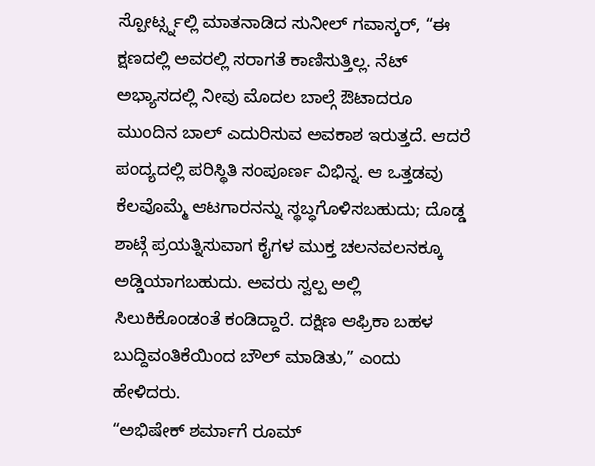ಸ್ಪೋರ್ಟ್ಸ್ನಲ್ಲಿ ಮಾತನಾಡಿದ ಸುನೀಲ್ ಗವಾಸ್ಕರ್, “ಈ ಕ್ಷಣದಲ್ಲಿ ಅವರಲ್ಲಿ ಸರಾಗತೆ ಕಾಣಿಸುತ್ತಿಲ್ಲ. ನೆಟ್ ಅಭ್ಯಾಸದಲ್ಲಿ ನೀವು ಮೊದಲ ಬಾಲ್ಗೆ ಔಟಾದರೂ ಮುಂದಿನ ಬಾಲ್ ಎದುರಿಸುವ ಅವಕಾಶ ಇರುತ್ತದೆ. ಆದರೆ ಪಂದ್ಯದಲ್ಲಿ ಪರಿಸ್ಥಿತಿ ಸಂಪೂರ್ಣ ವಿಭಿನ್ನ. ಆ ಒತ್ತಡವು ಕೆಲವೊಮ್ಮೆ ಆಟಗಾರನನ್ನು ಸ್ಥಬ್ಧಗೊಳಿಸಬಹುದು; ದೊಡ್ಡ ಶಾಟ್ಗೆ ಪ್ರಯತ್ನಿಸುವಾಗ ಕೈಗಳ ಮುಕ್ತ ಚಲನವಲನಕ್ಕೂ ಅಡ್ಡಿಯಾಗಬಹುದು. ಅವರು ಸ್ವಲ್ಪ ಅಲ್ಲಿ ಸಿಲುಕಿಕೊಂಡಂತೆ ಕಂಡಿದ್ದಾರೆ. ದಕ್ಷಿಣ ಆಫ್ರಿಕಾ ಬಹಳ ಬುದ್ದಿವಂತಿಕೆಯಿಂದ ಬೌಲ್ ಮಾಡಿತು,” ಎಂದು ಹೇಳಿದರು.
“ಅಭಿಷೇಕ್ ಶರ್ಮಾಗೆ ರೂಮ್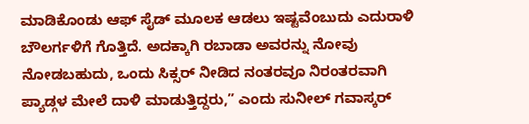ಮಾಡಿಕೊಂಡು ಆಫ್ ಸೈಡ್ ಮೂಲಕ ಆಡಲು ಇಷ್ಟವೆಂಬುದು ಎದುರಾಳಿ ಬೌಲರ್ಗಳಿಗೆ ಗೊತ್ತಿದೆ. ಅದಕ್ಕಾಗಿ ರಬಾಡಾ ಅವರನ್ನು ನೋವು ನೋಡಬಹುದು, ಒಂದು ಸಿಕ್ಸರ್ ನೀಡಿದ ನಂತರವೂ ನಿರಂತರವಾಗಿ ಪ್ಯಾಡ್ಗಳ ಮೇಲೆ ದಾಳಿ ಮಾಡುತ್ತಿದ್ದರು,” ಎಂದು ಸುನೀಲ್ ಗವಾಸ್ಕರ್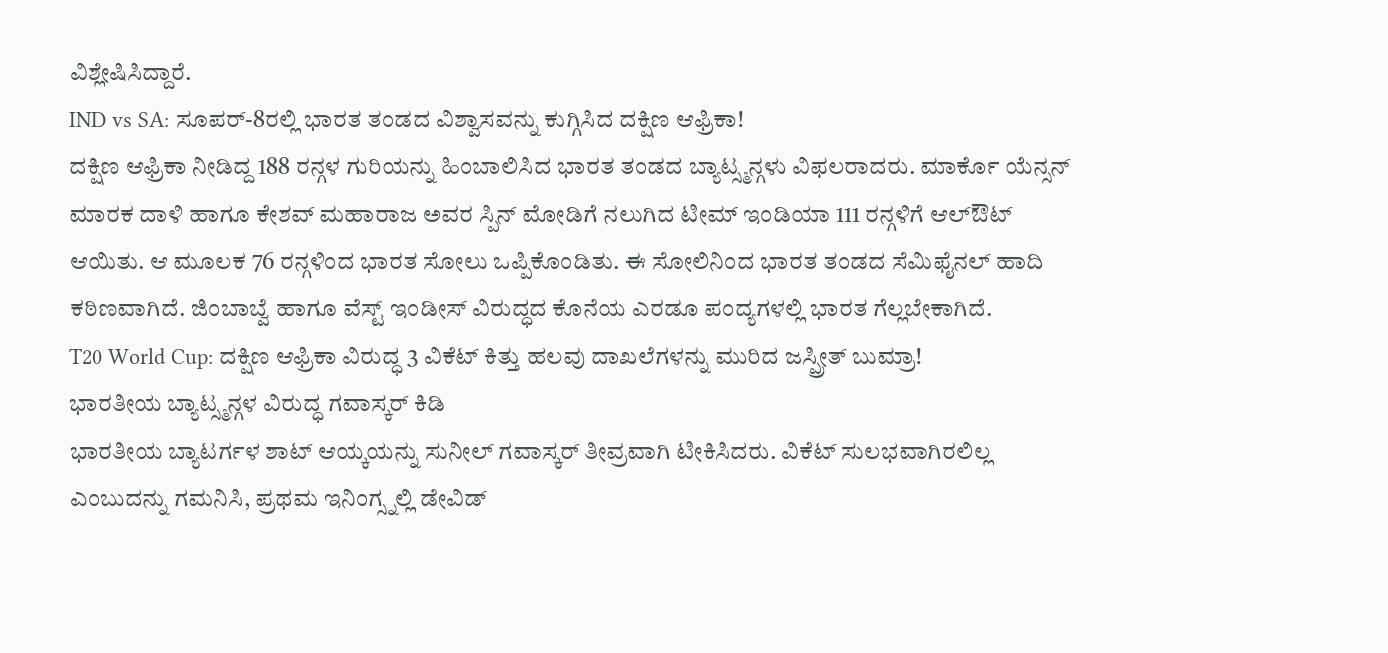ವಿಶ್ಲೇಷಿಸಿದ್ದಾರೆ.
IND vs SA: ಸೂಪರ್-8ರಲ್ಲಿ ಭಾರತ ತಂಡದ ವಿಶ್ವಾಸವನ್ನು ಕುಗ್ಗಿಸಿದ ದಕ್ಷಿಣ ಆಫ್ರಿಕಾ!
ದಕ್ಷಿಣ ಆಫ್ರಿಕಾ ನೀಡಿದ್ದ 188 ರನ್ಗಳ ಗುರಿಯನ್ನು ಹಿಂಬಾಲಿಸಿದ ಭಾರತ ತಂಡದ ಬ್ಯಾಟ್ಸ್ಮನ್ಗಳು ವಿಫಲರಾದರು. ಮಾರ್ಕೊ ಯೆನ್ಸನ್ ಮಾರಕ ದಾಳಿ ಹಾಗೂ ಕೇಶವ್ ಮಹಾರಾಜ ಅವರ ಸ್ಪಿನ್ ಮೋಡಿಗೆ ನಲುಗಿದ ಟೀಮ್ ಇಂಡಿಯಾ 111 ರನ್ಗಳಿಗೆ ಆಲ್ಔಟ್ ಆಯಿತು. ಆ ಮೂಲಕ 76 ರನ್ಗಳಿಂದ ಭಾರತ ಸೋಲು ಒಪ್ಪಿಕೊಂಡಿತು. ಈ ಸೋಲಿನಿಂದ ಭಾರತ ತಂಡದ ಸೆಮಿಫೈನಲ್ ಹಾದಿ ಕಠಿಣವಾಗಿದೆ. ಜಿಂಬಾಬ್ವೆ ಹಾಗೂ ವೆಸ್ಟ್ ಇಂಡೀಸ್ ವಿರುದ್ಧದ ಕೊನೆಯ ಎರಡೂ ಪಂದ್ಯಗಳಲ್ಲಿ ಭಾರತ ಗೆಲ್ಲಬೇಕಾಗಿದೆ.
T20 World Cup: ದಕ್ಷಿಣ ಆಫ್ರಿಕಾ ವಿರುದ್ಧ 3 ವಿಕೆಟ್ ಕಿತ್ತು ಹಲವು ದಾಖಲೆಗಳನ್ನು ಮುರಿದ ಜಸ್ಪ್ರೀತ್ ಬುಮ್ರಾ!
ಭಾರತೀಯ ಬ್ಯಾಟ್ಸ್ಮನ್ಗಳ ವಿರುದ್ಧ ಗವಾಸ್ಕರ್ ಕಿಡಿ
ಭಾರತೀಯ ಬ್ಯಾಟರ್ಗಳ ಶಾಟ್ ಆಯ್ಕಯನ್ನು ಸುನೀಲ್ ಗವಾಸ್ಕರ್ ತೀವ್ರವಾಗಿ ಟೀಕಿಸಿದರು. ವಿಕೆಟ್ ಸುಲಭವಾಗಿರಲಿಲ್ಲ ಎಂಬುದನ್ನು ಗಮನಿಸಿ, ಪ್ರಥಮ ಇನಿಂಗ್ಸ್ನಲ್ಲಿ ಡೇವಿಡ್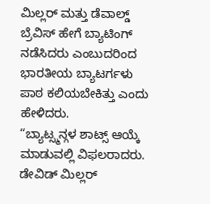ಮಿಲ್ಲರ್ ಮತ್ತು ಡೆವಾಲ್ಡ್ ಬ್ರೆವಿಸ್ ಹೇಗೆ ಬ್ಯಾಟಿಂಗ್ ನಡೆಸಿದರು ಎಂಬುದರಿಂದ ಭಾರತೀಯ ಬ್ಯಾಟರ್ಗಳು ಪಾಠ ಕಲಿಯಬೇಕಿತ್ತು ಎಂದು ಹೇಳಿದರು.
“ಬ್ಯಾಟ್ಸ್ಮನ್ಗಳ ಶಾಟ್ಸ್ ಆಯ್ಕೆ ಮಾಡುವಲ್ಲಿ ವಿಫಲರಾದರು. ಡೇವಿಡ್ ಮಿಲ್ಲರ್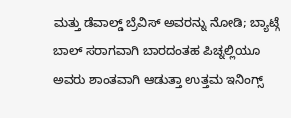ಮತ್ತು ಡೆವಾಲ್ಡ್ ಬ್ರೆವಿಸ್ ಅವರನ್ನು ನೋಡಿ; ಬ್ಯಾಟ್ಗೆ ಬಾಲ್ ಸರಾಗವಾಗಿ ಬಾರದಂತಹ ಪಿಚ್ನಲ್ಲಿಯೂ ಅವರು ಶಾಂತವಾಗಿ ಆಡುತ್ತಾ ಉತ್ತಮ ಇನಿಂಗ್ಸ್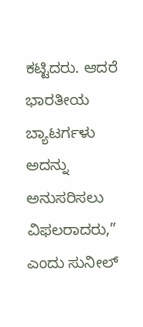ಕಟ್ಟಿದರು. ಆದರೆ ಭಾರತೀಯ ಬ್ಯಾಟರ್ಗಳು ಅದನ್ನು ಅನುಸರಿಸಲು ವಿಫಲರಾದರು,” ಎಂದು ಸುನೀಲ್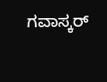ಗವಾಸ್ಕರ್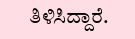ತಿಳಿಸಿದ್ದಾರೆ.